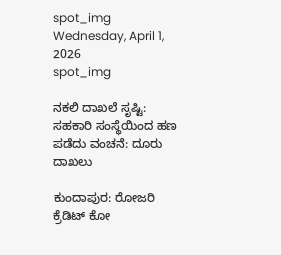spot_img
Wednesday, April 1, 2026
spot_img

ನಕಲಿ ದಾಖಲೆ ಸೃಷ್ಟಿ: ಸಹಕಾರಿ ಸಂಸ್ಥೆಯಿಂದ ಹಣ ಪಡೆದು ವಂಚನೆ: ದೂರು ದಾಖಲು

ಕುಂದಾಪುರ: ರೋಜರಿ ಕ್ರೆಡಿಟ್ ಕೋ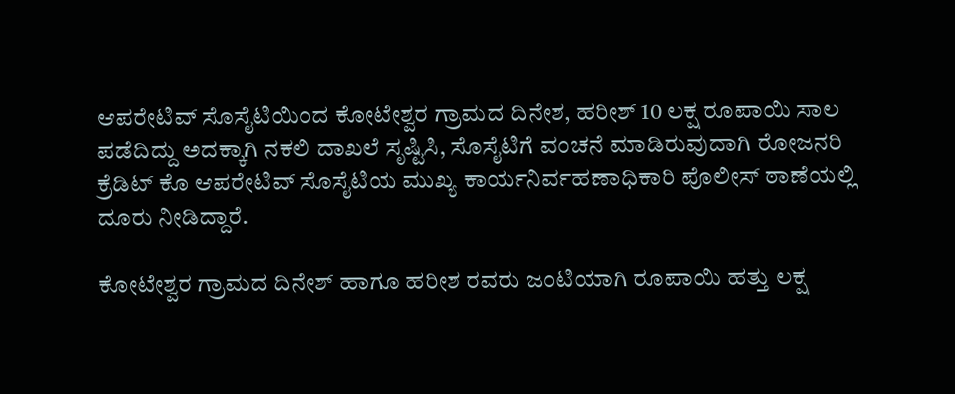ಆಪರೇಟಿವ್ ಸೊಸೈಟಿಯಿಂದ ಕೋಟೇಶ್ವರ ಗ್ರಾಮದ ದಿನೇಶ, ಹರೀಶ್ 10 ಲಕ್ಷ ರೂಪಾಯಿ ಸಾಲ ಪಡೆದಿದ್ದು ಅದಕ್ಕಾಗಿ ನಕಲಿ ದಾಖಲೆ ಸೃಷ್ಟಿಸಿ, ಸೊಸೈಟಿಗೆ ವಂಚನೆ ಮಾಡಿರುವುದಾಗಿ ರೋಜನರಿ ಕ್ರೆಡಿಟ್ ಕೊ ಆಪರೇಟಿವ್ ಸೊಸೈಟಿಯ ಮುಖ್ಯ ಕಾರ್ಯನಿರ್ವಹಣಾಧಿಕಾರಿ ಪೊಲೀಸ್ ಠಾಣೆಯಲ್ಲಿ ದೂರು ನೀಡಿದ್ದಾರೆ.

ಕೋಟೇಶ್ವರ ಗ್ರಾಮದ ದಿನೇಶ್ ಹಾಗೂ ಹರೀಶ ರವರು ಜಂಟಿಯಾಗಿ ರೂಪಾಯಿ ಹತ್ತು ಲಕ್ಷ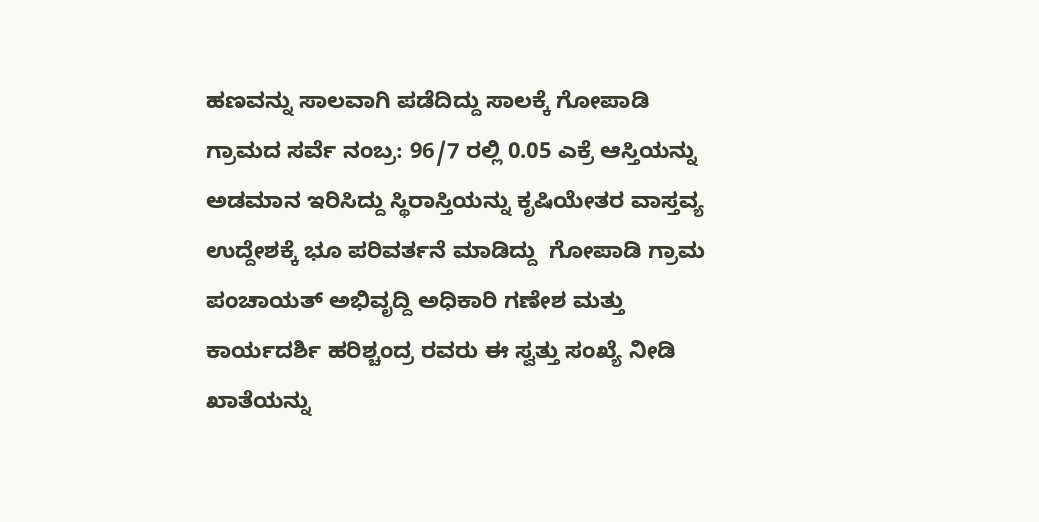ಹಣವನ್ನು ಸಾಲವಾಗಿ ಪಡೆದಿದ್ದು ಸಾಲಕ್ಕೆ ಗೋಪಾಡಿ ಗ್ರಾಮದ ಸರ್ವೆ ನಂಬ್ರ: 96/7 ರಲ್ಲಿ 0.05 ಎಕ್ರೆ ಆಸ್ತಿಯನ್ನು ಅಡಮಾನ ಇರಿಸಿದ್ದು ಸ್ಥಿರಾಸ್ತಿಯನ್ನು ಕೃಷಿಯೇತರ ವಾಸ್ತವ್ಯ ಉದ್ದೇಶಕ್ಕೆ ಭೂ ಪರಿವರ್ತನೆ ಮಾಡಿದ್ದು  ಗೋಪಾಡಿ ಗ್ರಾಮ ಪಂಚಾಯತ್ ಅಭಿವೃದ್ದಿ ಅಧಿಕಾರಿ ಗಣೇಶ ಮತ್ತು ಕಾರ್ಯದರ್ಶಿ ಹರಿಶ್ಚಂದ್ರ ರವರು ಈ ಸ್ವತ್ತು ಸಂಖ್ಯೆ ನೀಡಿ ಖಾತೆಯನ್ನು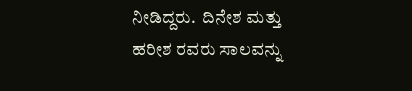ನೀಡಿದ್ದರು.  ದಿನೇಶ ಮತ್ತು ಹರೀಶ ರವರು ಸಾಲವನ್ನು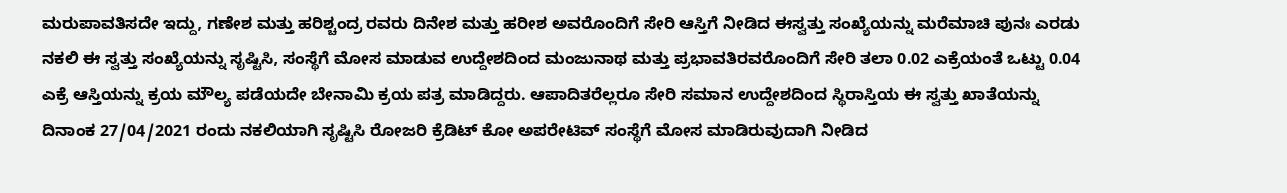ಮರುಪಾವತಿಸದೇ ಇದ್ದು, ಗಣೇಶ ಮತ್ತು ಹರಿಶ್ಚಂದ್ರ ರವರು ದಿನೇಶ ಮತ್ತು ಹರೀಶ ಅವರೊಂದಿಗೆ ಸೇರಿ ಆಸ್ತಿಗೆ ನೀಡಿದ ಈಸ್ವತ್ತು ಸಂಖ್ಯೆಯನ್ನು ಮರೆಮಾಚಿ ಪುನಃ ಎರಡು ನಕಲಿ ಈ ಸ್ವತ್ತು ಸಂಖ್ಯೆಯನ್ನು ಸೃಷ್ಟಿಸಿ, ಸಂಸ್ಥೆಗೆ ಮೋಸ ಮಾಡುವ ಉದ್ದೇಶದಿಂದ ಮಂಜುನಾಥ ಮತ್ತು ಪ್ರಭಾವತಿರವರೊಂದಿಗೆ ಸೇರಿ ತಲಾ 0.02 ಎಕ್ರೆಯಂತೆ ಒಟ್ಟು 0.04 ಎಕ್ರೆ ಆಸ್ತಿಯನ್ನು ಕ್ರಯ ಮೌಲ್ಯ ಪಡೆಯದೇ ಬೇನಾಮಿ ಕ್ರಯ ಪತ್ರ ಮಾಡಿದ್ದರು. ಆಪಾದಿತರೆಲ್ಲರೂ ಸೇರಿ ಸಮಾನ ಉದ್ದೇಶದಿಂದ ಸ್ಥಿರಾಸ್ತಿಯ ಈ ಸ್ವತ್ತು ಖಾತೆಯನ್ನು ದಿನಾಂಕ 27/04/2021 ರಂದು ನಕಲಿಯಾಗಿ ಸೃಷ್ಟಿಸಿ ರೋಜರಿ ಕ್ರೆಡಿಟ್ ಕೋ ಅಪರೇಟಿವ್ ಸಂಸ್ಥೆಗೆ ಮೋಸ ಮಾಡಿರುವುದಾಗಿ ನೀಡಿದ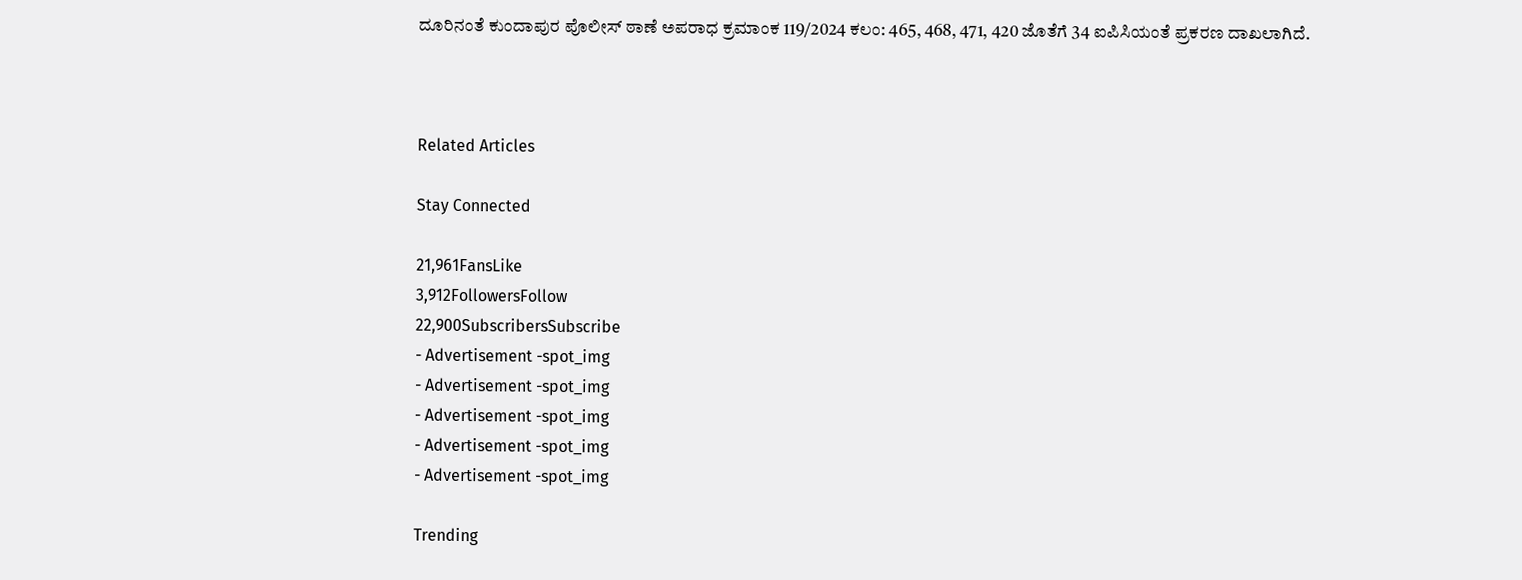ದೂರಿನಂತೆ ಕುಂದಾಪುರ ಪೊಲೀಸ್ ಠಾಣೆ ಅಪರಾಧ ಕ್ರಮಾಂಕ 119/2024 ಕಲಂ: 465, 468, 471, 420 ಜೊತೆಗೆ 34 ಐಪಿಸಿಯಂತೆ ಪ್ರಕರಣ ದಾಖಲಾಗಿದೆ.



Related Articles

Stay Connected

21,961FansLike
3,912FollowersFollow
22,900SubscribersSubscribe
- Advertisement -spot_img
- Advertisement -spot_img
- Advertisement -spot_img
- Advertisement -spot_img
- Advertisement -spot_img

Trending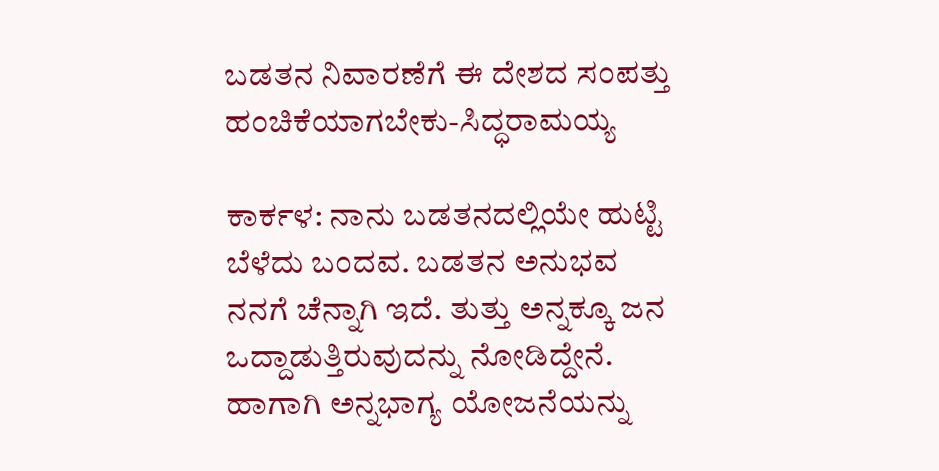ಬಡತನ ನಿವಾರಣೆಗೆ ಈ ದೇಶದ ಸಂಪತ್ತು ಹಂಚಿಕೆಯಾಗಬೇಕು-ಸಿದ್ಧರಾಮಯ್ಯ

ಕಾರ್ಕಳ: ನಾನು ಬಡತನದಲ್ಲಿಯೇ ಹುಟ್ಟಿ ಬೆಳೆದು ಬಂದವ. ಬಡತನ ಅನುಭವ ನನಗೆ ಚೆನ್ನಾಗಿ ಇದೆ. ತುತ್ತು ಅನ್ನಕ್ಕೂ ಜನ ಒದ್ದಾಡುತ್ತಿರುವುದನ್ನು ನೋಡಿದ್ದೇನೆ. ಹಾಗಾಗಿ ಅನ್ನಭಾಗ್ಯ ಯೋಜನೆಯನ್ನು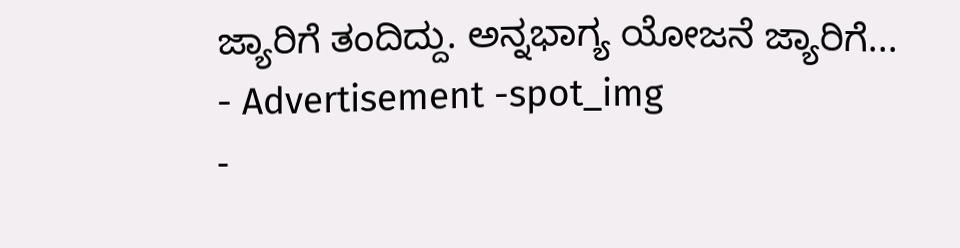ಜ್ಯಾರಿಗೆ ತಂದಿದ್ದು. ಅನ್ನಭಾಗ್ಯ ಯೋಜನೆ ಜ್ಯಾರಿಗೆ...
- Advertisement -spot_img
-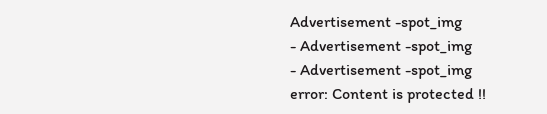Advertisement -spot_img
- Advertisement -spot_img
- Advertisement -spot_img
error: Content is protected !!